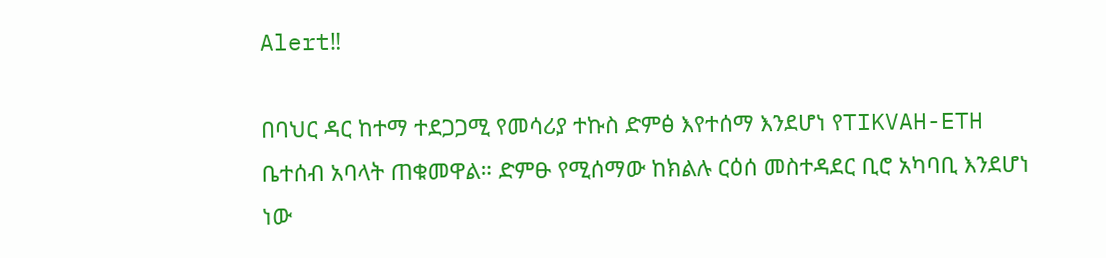Alert‼

በባህር ዳር ከተማ ተደጋጋሚ የመሳሪያ ተኩስ ድምፅ እየተሰማ እንደሆነ የTIKVAH-ETH ቤተሰብ አባላት ጠቁመዋል። ድምፁ የሚሰማው ከክልሉ ርዕሰ መስተዳደር ቢሮ አካባቢ እንደሆነ ነው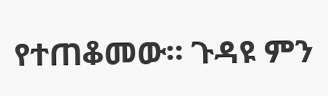የተጠቆመው። ጉዳዩ ምን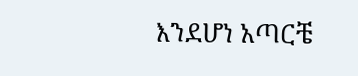እንደሆነ አጣርቼ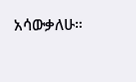አሳውቃለሁ።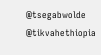@tsegabwolde @tikvahethiopia